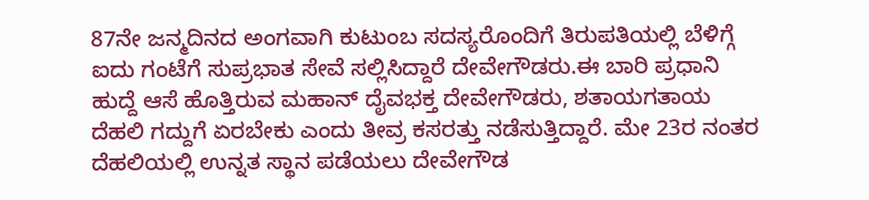87ನೇ ಜನ್ಮದಿನದ ಅಂಗವಾಗಿ ಕುಟುಂಬ ಸದಸ್ಯರೊಂದಿಗೆ ತಿರುಪತಿಯಲ್ಲಿ ಬೆಳಿಗ್ಗೆ ಐದು ಗಂಟೆಗೆ ಸುಪ್ರಭಾತ ಸೇವೆ ಸಲ್ಲಿಸಿದ್ದಾರೆ ದೇವೇಗೌಡರು.ಈ ಬಾರಿ ಪ್ರಧಾನಿ ಹುದ್ದೆ ಆಸೆ ಹೊತ್ತಿರುವ ಮಹಾನ್ ದೈವಭಕ್ತ ದೇವೇಗೌಡರು, ಶತಾಯಗತಾಯ ದೆಹಲಿ ಗದ್ದುಗೆ ಏರಬೇಕು ಎಂದು ತೀವ್ರ ಕಸರತ್ತು ನಡೆಸುತ್ತಿದ್ದಾರೆ. ಮೇ 23ರ ನಂತರ ದೆಹಲಿಯಲ್ಲಿ ಉನ್ನತ ಸ್ಥಾನ ಪಡೆಯಲು ದೇವೇಗೌಡ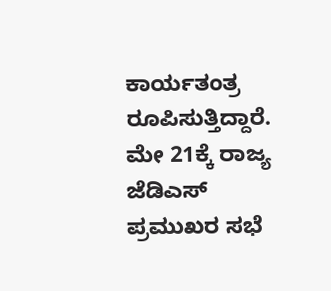ಕಾರ್ಯತಂತ್ರ ರೂಪಿಸುತ್ತಿದ್ದಾರೆ. ಮೇ 21ಕ್ಕೆ ರಾಜ್ಯ ಜೆಡಿಎಸ್ ಪ್ರಮುಖರ ಸಭೆ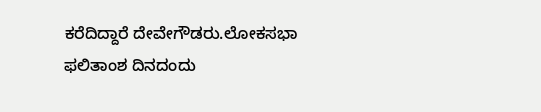ಕರೆದಿದ್ದಾರೆ ದೇವೇಗೌಡರು.ಲೋಕಸಭಾ ಫಲಿತಾಂಶ ದಿನದಂದು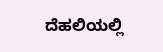ದೆಹಲಿಯಲ್ಲಿ